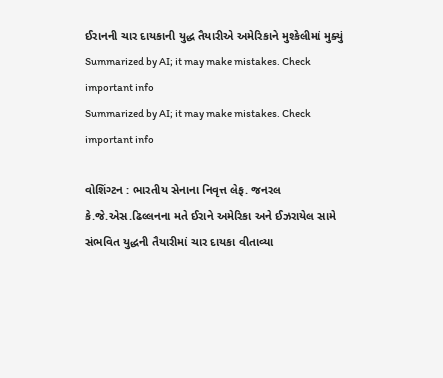ઈરાનની ચાર દાયકાની યુદ્ધ તૈયારીએ અમેરિકાને મુશ્કેલીમાં મુક્યું
Summarized by AI; it may make mistakes. Check important info
Summarized by AI; it may make mistakes. Check important info

વોશિંગ્ટન : ભારતીય સેનાના નિવૃત્ત લેફ. જનરલ કે.જે.એસ.ઢિલ્લનના મતે ઈરાને અમેરિકા અને ઈઝરાયેલ સામે સંભવિત યુદ્ધની તૈયારીમાં ચાર દાયકા વીતાવ્યા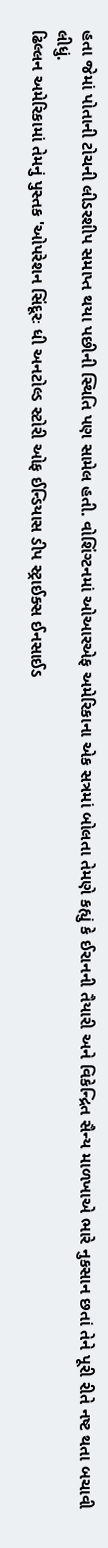હતા જેમાં પોતાની ટોચની લીડરશીપ સમાપ્ત થયા પછીની સ્થિતિ પણ સામેલ હતી. વોશિંગ્ટનમાં ઓઆરએફ અમેરિકાના એક સત્રમાં બોલતા તેમણે કહ્યું કે ઈરાનની તૈયારી અને વિકેન્દ્રિત સૈન્ય માળખાએ ભારે નુકસાન છતાં તેને પૂરી રીતે નષ્ટ થતા બચાવી લીધું.
ઢિલ્લન અમેરિકામાં તેમનું પુસ્તક 'ઓપરેશન સિંદૂરઃ ધી અનટોલ્ડ સ્ટોરી ઓફ ઈન્ડિયાસ ડીપ સ્ટ્રાઈક્સ ઈનસાઈડ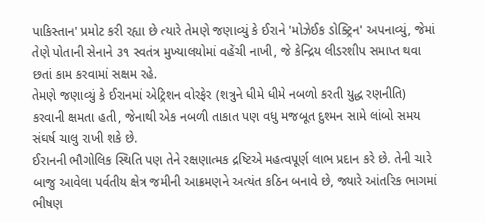પાકિસ્તાન' પ્રમોટ કરી રહ્યા છે ત્યારે તેમણે જણાવ્યું કે ઈરાને 'મોઝેઈક ડોક્ટ્રિન' અપનાવ્યું, જેમાં તેણે પોતાની સેનાને ૩૧ સ્વતંત્ર મુખ્યાલયોમાં વહેંચી નાખી, જે કેન્દ્રિય લીડરશીપ સમાપ્ત થવા છતાં કામ કરવામાં સક્ષમ રહે.
તેમણે જણાવ્યું કે ઈરાનમાં એટ્રિશન વોરફેર (શત્રુને ધીમે ધીમે નબળો કરતી યુદ્ધ રણનીતિ) કરવાની ક્ષમતા હતી, જેનાથી એક નબળી તાકાત પણ વધુ મજબૂત દુશ્મન સામે લાંબો સમય સંઘર્ષ ચાલુ રાખી શકે છે.
ઈરાનની ભૌગોલિક સ્થિતિ પણ તેને રક્ષણાત્મક દ્રષ્ટિએ મહત્વપૂર્ણ લાભ પ્રદાન કરે છે. તેની ચારે બાજુ આવેલા પર્વતીય ક્ષેત્ર જમીની આક્રમણને અત્યંત કઠિન બનાવે છે, જ્યારે આંતરિક ભાગમાં ભીષણ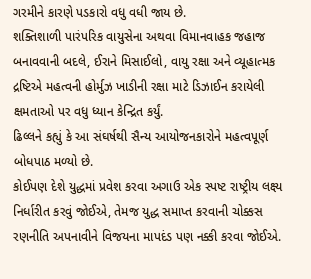ગરમીને કારણે પડકારો વધુ વધી જાય છે.
શક્તિશાળી પારંપરિક વાયુસેના અથવા વિમાનવાહક જહાજ બનાવવાની બદલે, ઈરાને મિસાઈલો, વાયુ રક્ષા અને વ્યૂહાત્મક દ્રષ્ટિએ મહત્વની હોર્મુઝ ખાડીની રક્ષા માટે ડિઝાઈન કરાયેલી ક્ષમતાઓ પર વધુ ધ્યાન કેન્દ્રિત કર્યું.
ઢિલ્લને કહ્યું કે આ સંઘર્ષથી સૈન્ય આયોજનકારોને મહત્વપૂર્ણ બોધપાઠ મળ્યો છે.
કોઈપણ દેશે યુદ્ધમાં પ્રવેશ કરવા અગાઉ એક સ્પષ્ટ રાષ્ટ્રીય લક્ષ્ય નિર્ધારીત કરવું જોઈએ, તેમજ યુદ્ધ સમાપ્ત કરવાની ચોક્કસ રણનીતિ અપનાવીને વિજયના માપદંડ પણ નક્કી કરવા જોઈએ.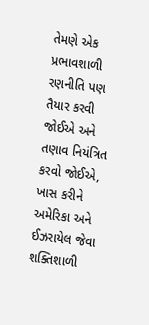તેમણે એક પ્રભાવશાળી રણનીતિ પણ તૈયાર કરવી જોઈએ અને તણાવ નિયંત્રિત કરવો જોઈએ, ખાસ કરીને અમેરિકા અને ઈઝરાયેલ જેવા શક્તિશાળી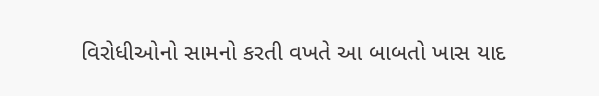વિરોધીઓનો સામનો કરતી વખતે આ બાબતો ખાસ યાદ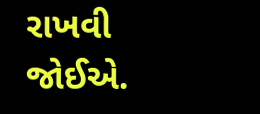રાખવી જોઈએ.